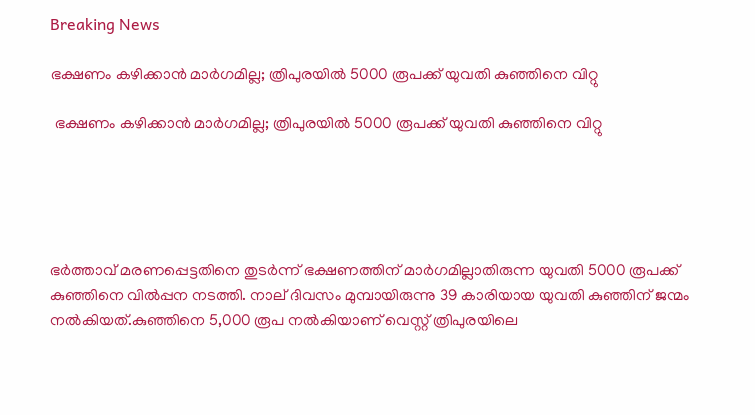Breaking News

ഭക്ഷണം കഴിക്കാന്‍ മാര്‍ഗമില്ല; ത്രിപുരയില്‍ 5000 രൂപക്ക് യുവതി കുഞ്ഞിനെ വിറ്റു

 ഭക്ഷണം കഴിക്കാന്‍ മാര്‍ഗമില്ല; ത്രിപുരയില്‍ 5000 രൂപക്ക് യുവതി കുഞ്ഞിനെ വിറ്റു





ഭര്‍ത്താവ് മരണപ്പെട്ടതിനെ തുടര്‍ന്ന് ഭക്ഷണത്തിന് മാര്‍ഗമില്ലാതിരുന്ന യുവതി 5000 രൂപക്ക് കുഞ്ഞിനെ വില്‍പ്പന നടത്തി. നാല് ദിവസം മുമ്പായിരുന്നു 39 കാരിയായ യുവതി കുഞ്ഞിന് ജന്മം നല്‍കിയത്.കുഞ്ഞിനെ 5,000 രൂപ നല്‍കിയാണ് വെസ്റ്റ് ത്രിപുരയിലെ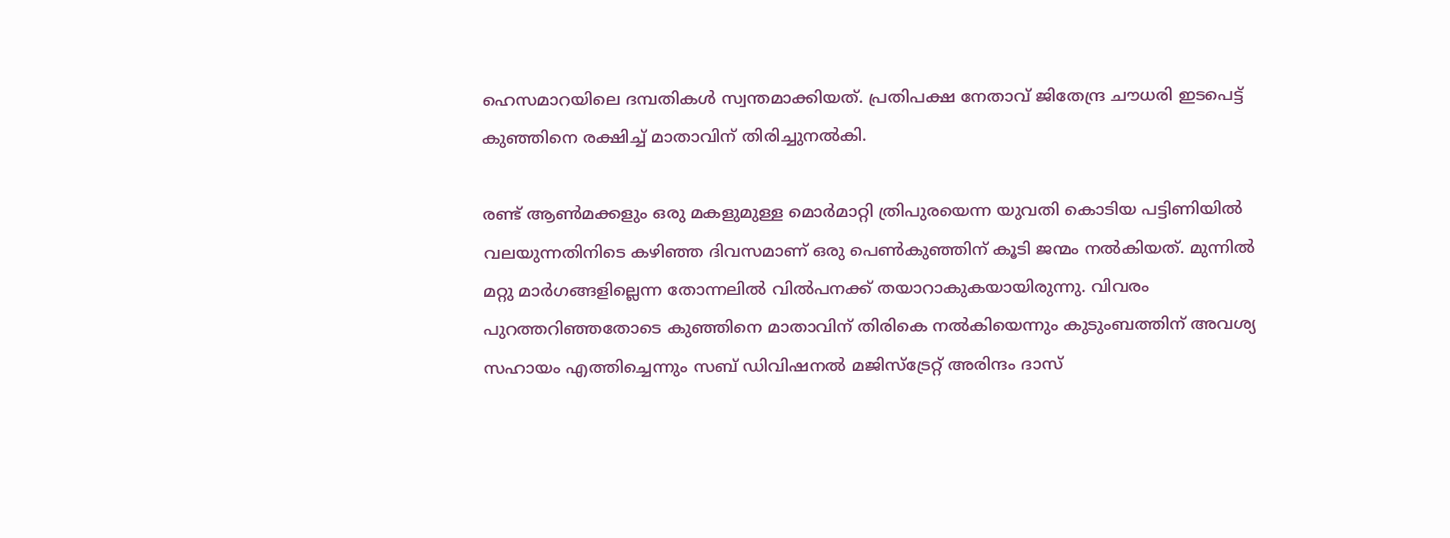ഹെസമാറയിലെ ദമ്പതികള്‍ സ്വന്തമാക്കിയത്. പ്രതിപക്ഷ നേതാവ് ജിതേന്ദ്ര ചൗധരി ഇടപെട്ട് കുഞ്ഞിനെ രക്ഷിച്ച് മാതാവിന് തിരിച്ചുനല്‍കി.

രണ്ട് ആണ്‍മക്കളും ഒരു മകളുമുള്ള മൊര്‍മാറ്റി ത്രിപുരയെന്ന യുവതി കൊടിയ പട്ടിണിയില്‍ വലയുന്നതിനിടെ കഴിഞ്ഞ ദിവസമാണ് ഒരു പെണ്‍കുഞ്ഞിന് കൂടി ജന്മം നല്‍കിയത്. മുന്നില്‍ മറ്റു മാര്‍ഗങ്ങളില്ലെന്ന തോന്നലില്‍ വില്‍പനക്ക് തയാറാകുകയായിരുന്നു. വിവരം പുറത്തറിഞ്ഞതോടെ കുഞ്ഞിനെ മാതാവിന് തിരികെ നല്‍കിയെന്നും കുടുംബത്തിന് അവശ്യ സഹായം എത്തിച്ചെന്നും സബ് ഡിവിഷനല്‍ മജിസ്‌ട്രേറ്റ് അരിന്ദം ദാസ്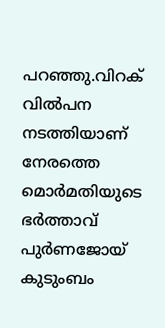പറഞ്ഞു.വിറക് വില്‍പന നടത്തിയാണ് നേരത്തെ മൊര്‍മതിയുടെ  ഭര്‍ത്താവ് പുര്‍ണജോയ് കുടുംബം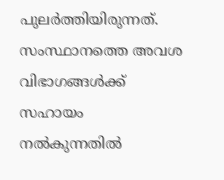പുലര്‍ത്തിയിരുന്നത്. സംസ്ഥാനത്തെ അവശ വിഭാഗങ്ങള്‍ക്ക് സഹായം നല്‍കുന്നതില്‍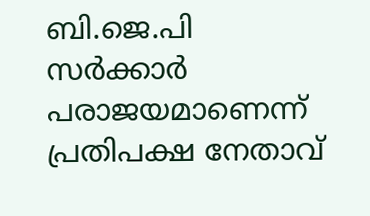ബി.ജെ.പി സര്‍ക്കാര്‍ പരാജയമാണെന്ന് പ്രതിപക്ഷ നേതാവ്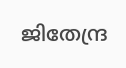ജിതേന്ദ്ര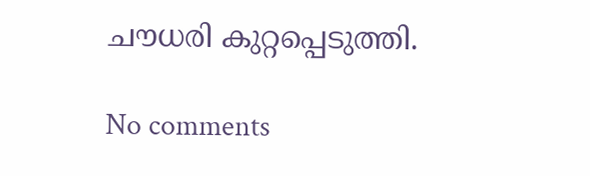ചൗധരി കുറ്റപ്പെടുത്തി.

No comments